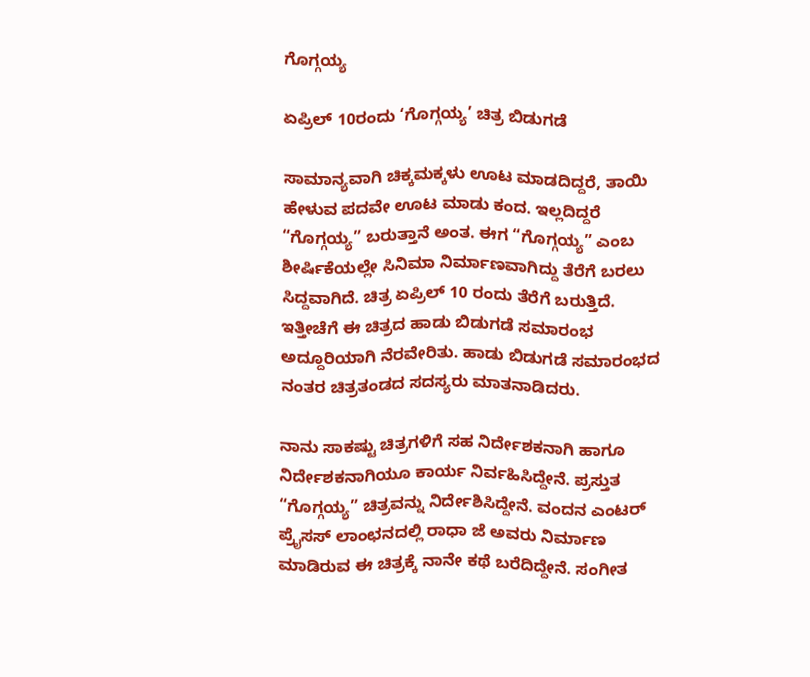ಗೊಗ್ಗಯ್ಯ

ಏಪ್ರಿಲ್ 10ರಂದು ‘ಗೊಗ್ಗಯ್ಯ’ ಚಿತ್ರ ಬಿಡುಗಡೆ

ಸಾಮಾನ್ಯವಾಗಿ ಚಿಕ್ಕಮಕ್ಕಳು ಊಟ ಮಾಡದಿದ್ದರೆ, ತಾಯಿ ಹೇಳುವ ಪದವೇ ಊಟ ಮಾಡು ಕಂದ. ಇಲ್ಲದಿದ್ದರೆ “ಗೊಗ್ಗಯ್ಯ” ಬರುತ್ತಾನೆ ಅಂತ. ಈಗ “ಗೊಗ್ಗಯ್ಯ” ಎಂಬ ಶೀರ್ಷಿಕೆಯಲ್ಲೇ ಸಿನಿಮಾ ನಿರ್ಮಾಣವಾಗಿದ್ದು ತೆರೆಗೆ ಬರಲು ಸಿದ್ದವಾಗಿದೆ. ಚಿತ್ರ ಏಪ್ರಿಲ್ 10 ರಂದು ತೆರೆಗೆ ಬರುತ್ತಿದೆ. ಇತ್ತೀಚೆಗೆ ಈ ಚಿತ್ರದ ಹಾಡು ಬಿಡುಗಡೆ ಸಮಾರಂಭ ಅದ್ದೂರಿಯಾಗಿ ನೆರವೇರಿತು. ಹಾಡು ಬಿಡುಗಡೆ ಸಮಾರಂಭದ ನಂತರ ಚಿತ್ರತಂಡದ ಸದಸ್ಯರು ಮಾತನಾಡಿದರು.

ನಾನು ಸಾಕಷ್ಟು ಚಿತ್ರಗಳಿಗೆ ಸಹ ನಿರ್ದೇಶಕನಾಗಿ ಹಾಗೂ ನಿರ್ದೇಶಕನಾಗಿಯೂ ಕಾರ್ಯ ನಿರ್ವಹಿಸಿದ್ದೇನೆ. ಪ್ರಸ್ತುತ “ಗೊಗ್ಗಯ್ಯ” ಚಿತ್ರವನ್ನು ನಿರ್ದೇಶಿಸಿದ್ದೇನೆ. ವಂದನ ಎಂಟರ್ ಪ್ರೈಸಸ್ ಲಾಂಛನದಲ್ಲಿ ರಾಧಾ ಜೆ ಅವರು ನಿರ್ಮಾಣ ಮಾಡಿರುವ ಈ ಚಿತ್ರಕ್ಕೆ ನಾನೇ ಕಥೆ ಬರೆದಿದ್ದೇನೆ. ಸಂಗೀತ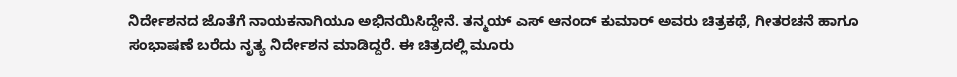ನಿರ್ದೇಶನದ ಜೊತೆಗೆ ನಾಯಕನಾಗಿಯೂ ಅಭಿನಯಿಸಿದ್ದೇನೆ. ತನ್ಮಯ್ ಎಸ್ ಆನಂದ್ ಕುಮಾರ್ ಅವರು ಚಿತ್ರಕಥೆ, ಗೀತರಚನೆ ಹಾಗೂ ಸಂಭಾಷಣೆ ಬರೆದು ನೃತ್ಯ ನಿರ್ದೇಶನ ಮಾಡಿದ್ದರೆ. ಈ ಚಿತ್ರದಲ್ಲಿ ಮೂರು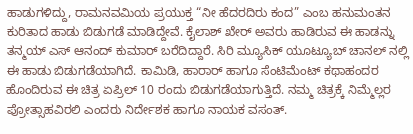ಹಾಡುಗಳಿದ್ದು, ರಾಮನವಮಿಯ ಪ್ರಯುಕ್ತ “ನೀ ಹೆದರದಿರು ಕಂದ” ಎಂಬ ಹನುಮಂತನ ಕುರಿತಾದ ಹಾಡು ಬಿಡುಗಡೆ ಮಾಡಿದ್ದೇವೆ. ಕೈಲಾಶ್ ಖೇರ್ ಅವರು ಹಾಡಿರುವ ಈ ಹಾಡನ್ನು ತನ್ಮಯ್ ಎಸ್ ಆನಂದ್ ಕುಮಾರ್ ಬರೆದಿದ್ದಾರೆ. ಸಿರಿ ಮ್ಯೂಸಿಕ್ ಯೂಟ್ಯೂಬ್ ಚಾನಲ್ ನಲ್ಲಿ ಈ ಹಾಡು ಬಿಡುಗಡೆಯಾಗಿದೆ. ಕಾಮಿಡಿ, ಹಾರಾರ್ ಹಾಗೂ ಸೆಂಟಿಮೆಂಟ್ ಕಥಾಹಂದರ ಹೊಂದಿರುವ ಈ ಚಿತ್ರ ಏಪ್ರಿಲ್ 10 ರಂದು ಬಿಡುಗಡೆಯಾಗುತ್ತಿದೆ. ನಮ್ಮ ಚಿತ್ರಕ್ಕೆ ನಿಮ್ಮೆಲ್ಲರ ಪ್ರೋತ್ಸಾಹವಿರಲಿ ಎಂದರು ನಿರ್ದೇಶಕ ಹಾಗೂ ನಾಯಕ ವಸಂತ್.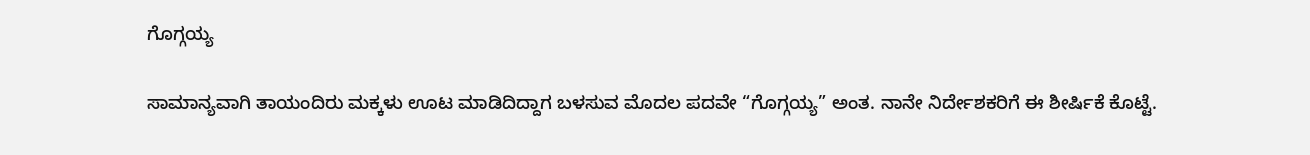ಗೊಗ್ಗಯ್ಯ

ಸಾಮಾನ್ಯವಾಗಿ ತಾಯಂದಿರು ಮಕ್ಕಳು ಊಟ ಮಾಡಿದಿದ್ದಾಗ ಬಳಸುವ ಮೊದಲ ಪದವೇ “ಗೊಗ್ಗಯ್ಯ” ಅಂತ. ನಾನೇ ನಿರ್ದೇಶಕರಿಗೆ ಈ ಶೀರ್ಷಿಕೆ ಕೊಟ್ಟೆ.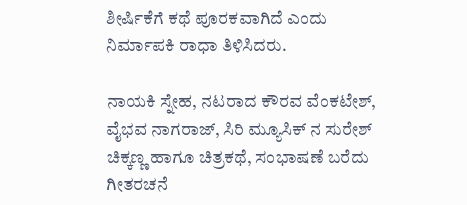ಶೀರ್ಷಿಕೆಗೆ ಕಥೆ ಪೂರಕವಾಗಿದೆ ಎಂದು ನಿರ್ಮಾಪಕಿ ರಾಧಾ ತಿಳಿಸಿದರು.

ನಾಯಕಿ ಸ್ನೇಹ, ನಟರಾದ ಕೌರವ ವೆಂಕಟೇಶ್, ವೈಭವ ನಾಗರಾಜ್, ಸಿರಿ ಮ್ಯೂಸಿಕ್ ನ ಸುರೇಶ್ ಚಿಕ್ಕಣ್ಣ ಹಾಗೂ ಚಿತ್ರಕಥೆ, ಸಂಭಾಷಣೆ ಬರೆದು ಗೀತರಚನೆ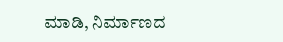ಮಾಡಿ, ನಿರ್ಮಾಣದ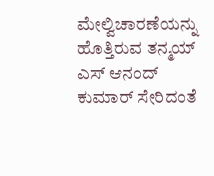ಮೇಲ್ವಿಚಾರಣೆಯನ್ನು ಹೊತ್ತಿರುವ ತನ್ಮಯ್ ಎಸ್ ಆನಂದ್ ಕುಮಾರ್ ಸೇರಿದಂತೆ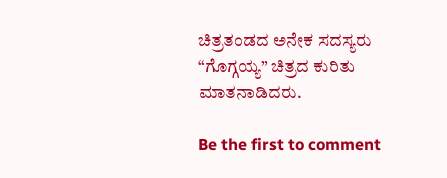ಚಿತ್ರತಂಡದ ಅನೇಕ ಸದಸ್ಯರು “ಗೊಗ್ಗಯ್ಯ” ಚಿತ್ರದ ಕುರಿತು ಮಾತನಾಡಿದರು.

Be the first to comment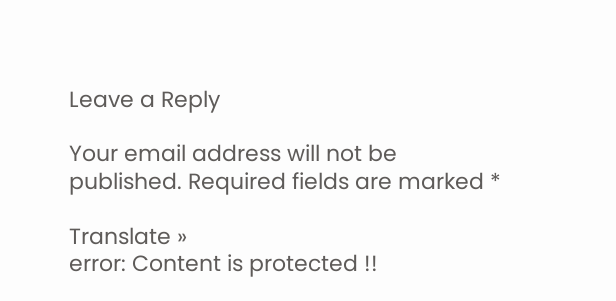Leave a Reply

Your email address will not be published. Required fields are marked *

Translate »
error: Content is protected !!